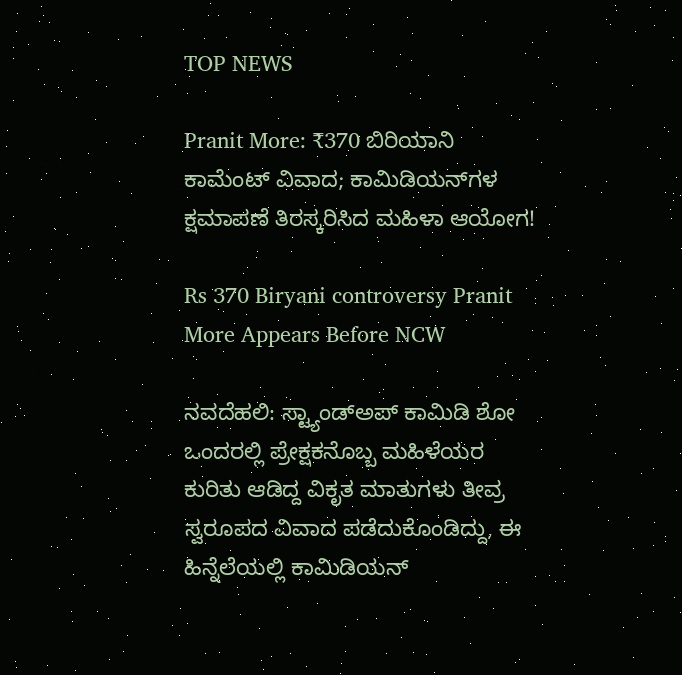TOP NEWS

Pranit More: ₹370 ಬಿರಿಯಾನಿ ಕಾಮೆಂಟ್ ವಿವಾದ; ಕಾಮಿಡಿಯನ್‌ಗಳ ಕ್ಷಮಾಪಣೆ ತಿರಸ್ಕರಿಸಿದ ಮಹಿಳಾ ಆಯೋಗ!

Rs 370 Biryani controversy Pranit More Appears Before NCW

ನವದೆಹಲಿ: ಸ್ಟ್ಯಾಂಡ್‌ಅಪ್ ಕಾಮಿಡಿ ಶೋ ಒಂದರಲ್ಲಿ ಪ್ರೇಕ್ಷಕನೊಬ್ಬ ಮಹಿಳೆಯರ ಕುರಿತು ಆಡಿದ್ದ ವಿಕೃತ ಮಾತುಗಳು ತೀವ್ರ ಸ್ವರೂಪದ ವಿವಾದ ಪಡೆದುಕೊಂಡಿದ್ದು, ಈ ಹಿನ್ನೆಲೆಯಲ್ಲಿ ಕಾಮಿಡಿಯನ್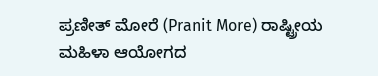ಪ್ರಣೀತ್ ಮೋರೆ (Pranit More) ರಾಷ್ಟ್ರೀಯ ಮಹಿಳಾ ಆಯೋಗದ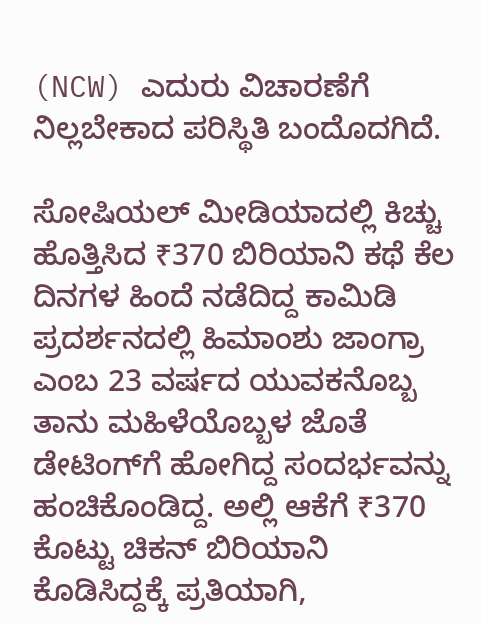(NCW) ಎದುರು ವಿಚಾರಣೆಗೆ ನಿಲ್ಲಬೇಕಾದ ಪರಿಸ್ಥಿತಿ ಬಂದೊದಗಿದೆ.

ಸೋಷಿಯಲ್ ಮೀಡಿಯಾದಲ್ಲಿ ಕಿಚ್ಚು ಹೊತ್ತಿಸಿದ ₹370 ಬಿರಿಯಾನಿ ಕಥೆ ಕೆಲ ದಿನಗಳ ಹಿಂದೆ ನಡೆದಿದ್ದ ಕಾಮಿಡಿ ಪ್ರದರ್ಶನದಲ್ಲಿ ಹಿಮಾಂಶು ಜಾಂಗ್ರಾ ಎಂಬ 23 ವರ್ಷದ ಯುವಕನೊಬ್ಬ ತಾನು ಮಹಿಳೆಯೊಬ್ಬಳ ಜೊತೆ ಡೇಟಿಂಗ್‌ಗೆ ಹೋಗಿದ್ದ ಸಂದರ್ಭವನ್ನು ಹಂಚಿಕೊಂಡಿದ್ದ. ಅಲ್ಲಿ ಆಕೆಗೆ ₹370 ಕೊಟ್ಟು ಚಿಕನ್ ಬಿರಿಯಾನಿ ಕೊಡಿಸಿದ್ದಕ್ಕೆ ಪ್ರತಿಯಾಗಿ,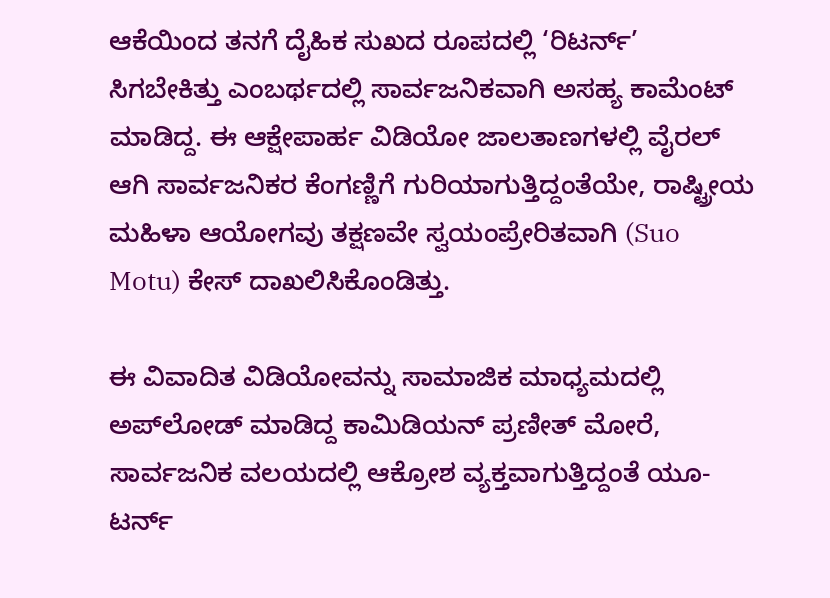ಆಕೆಯಿಂದ ತನಗೆ ದೈಹಿಕ ಸುಖದ ರೂಪದಲ್ಲಿ ‘ರಿಟರ್ನ್’ ಸಿಗಬೇಕಿತ್ತು ಎಂಬರ್ಥದಲ್ಲಿ ಸಾರ್ವಜನಿಕವಾಗಿ ಅಸಹ್ಯ ಕಾಮೆಂಟ್ ಮಾಡಿದ್ದ. ಈ ಆಕ್ಷೇಪಾರ್ಹ ವಿಡಿಯೋ ಜಾಲತಾಣಗಳಲ್ಲಿ ವೈರಲ್ ಆಗಿ ಸಾರ್ವಜನಿಕರ ಕೆಂಗಣ್ಣಿಗೆ ಗುರಿಯಾಗುತ್ತಿದ್ದಂತೆಯೇ, ರಾಷ್ಟ್ರೀಯ ಮಹಿಳಾ ಆಯೋಗವು ತಕ್ಷಣವೇ ಸ್ವಯಂಪ್ರೇರಿತವಾಗಿ (Suo Motu) ಕೇಸ್ ದಾಖಲಿಸಿಕೊಂಡಿತ್ತು.

ಈ ವಿವಾದಿತ ವಿಡಿಯೋವನ್ನು ಸಾಮಾಜಿಕ ಮಾಧ್ಯಮದಲ್ಲಿ ಅಪ್‌ಲೋಡ್ ಮಾಡಿದ್ದ ಕಾಮಿಡಿಯನ್ ಪ್ರಣೀತ್ ಮೋರೆ, ಸಾರ್ವಜನಿಕ ವಲಯದಲ್ಲಿ ಆಕ್ರೋಶ ವ್ಯಕ್ತವಾಗುತ್ತಿದ್ದಂತೆ ಯೂ-ಟರ್ನ್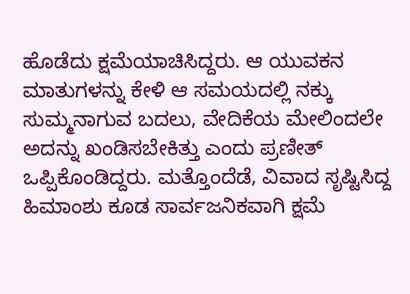ಹೊಡೆದು ಕ್ಷಮೆಯಾಚಿಸಿದ್ದರು. ಆ ಯುವಕನ ಮಾತುಗಳನ್ನು ಕೇಳಿ ಆ ಸಮಯದಲ್ಲಿ ನಕ್ಕು ಸುಮ್ಮನಾಗುವ ಬದಲು, ವೇದಿಕೆಯ ಮೇಲಿಂದಲೇ ಅದನ್ನು ಖಂಡಿಸಬೇಕಿತ್ತು ಎಂದು ಪ್ರಣೀತ್ ಒಪ್ಪಿಕೊಂಡಿದ್ದರು. ಮತ್ತೊಂದೆಡೆ, ವಿವಾದ ಸೃಷ್ಟಿಸಿದ್ದ ಹಿಮಾಂಶು ಕೂಡ ಸಾರ್ವಜನಿಕವಾಗಿ ಕ್ಷಮೆ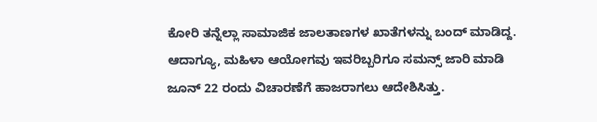ಕೋರಿ ತನ್ನೆಲ್ಲಾ ಸಾಮಾಜಿಕ ಜಾಲತಾಣಗಳ ಖಾತೆಗಳನ್ನು ಬಂದ್ ಮಾಡಿದ್ದ. ಆದಾಗ್ಯೂ, ಮಹಿಳಾ ಆಯೋಗವು ಇವರಿಬ್ಬರಿಗೂ ಸಮನ್ಸ್ ಜಾರಿ ಮಾಡಿ ಜೂನ್ 22 ರಂದು ವಿಚಾರಣೆಗೆ ಹಾಜರಾಗಲು ಆದೇಶಿಸಿತ್ತು.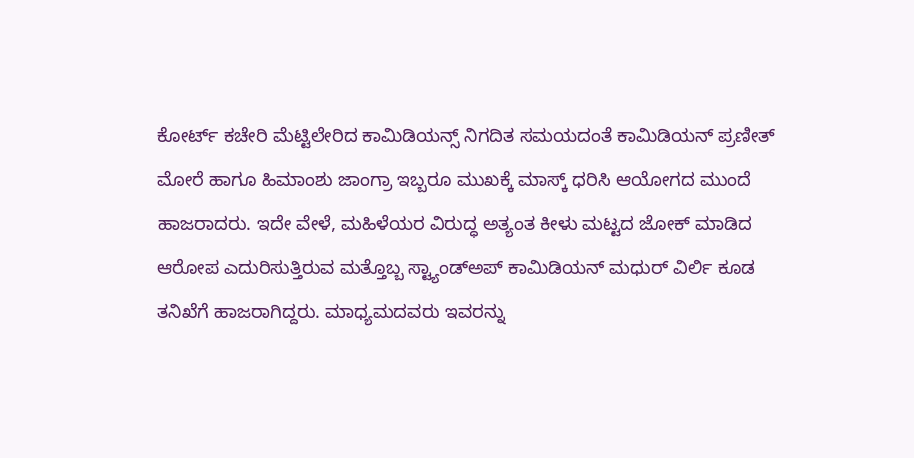ಕೋರ್ಟ್ ಕಚೇರಿ ಮೆಟ್ಟಿಲೇರಿದ ಕಾಮಿಡಿಯನ್ಸ್‌ ನಿಗದಿತ ಸಮಯದಂತೆ ಕಾಮಿಡಿಯನ್ ಪ್ರಣೀತ್ ಮೋರೆ ಹಾಗೂ ಹಿಮಾಂಶು ಜಾಂಗ್ರಾ ಇಬ್ಬರೂ ಮುಖಕ್ಕೆ ಮಾಸ್ಕ್ ಧರಿಸಿ ಆಯೋಗದ ಮುಂದೆ ಹಾಜರಾದರು. ಇದೇ ವೇಳೆ, ಮಹಿಳೆಯರ ವಿರುದ್ಧ ಅತ್ಯಂತ ಕೀಳು ಮಟ್ಟದ ಜೋಕ್ ಮಾಡಿದ ಆರೋಪ ಎದುರಿಸುತ್ತಿರುವ ಮತ್ತೊಬ್ಬ ಸ್ಟ್ಯಾಂಡ್‌ಅಪ್ ಕಾಮಿಡಿಯನ್ ಮಧುರ್ ವಿರ್ಲಿ ಕೂಡ ತನಿಖೆಗೆ ಹಾಜರಾಗಿದ್ದರು. ಮಾಧ್ಯಮದವರು ಇವರನ್ನು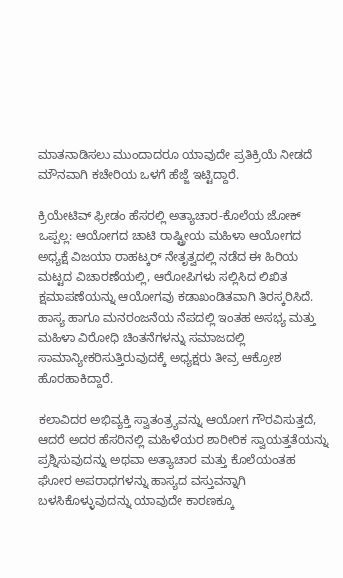ಮಾತನಾಡಿಸಲು ಮುಂದಾದರೂ ಯಾವುದೇ ಪ್ರತಿಕ್ರಿಯೆ ನೀಡದೆ ಮೌನವಾಗಿ ಕಚೇರಿಯ ಒಳಗೆ ಹೆಜ್ಜೆ ಇಟ್ಟಿದ್ದಾರೆ.

ಕ್ರಿಯೇಟಿವ್ ಫ್ರೀಡಂ ಹೆಸರಲ್ಲಿ ಅತ್ಯಾಚಾರ-ಕೊಲೆಯ ಜೋಕ್ ಒಪ್ಪಲ್ಲ: ಆಯೋಗದ ಚಾಟಿ ರಾಷ್ಟ್ರೀಯ ಮಹಿಳಾ ಆಯೋಗದ ಅಧ್ಯಕ್ಷೆ ವಿಜಯಾ ರಾಹಟ್ಕರ್ ನೇತೃತ್ವದಲ್ಲಿ ನಡೆದ ಈ ಹಿರಿಯ ಮಟ್ಟದ ವಿಚಾರಣೆಯಲ್ಲಿ, ಆರೋಪಿಗಳು ಸಲ್ಲಿಸಿದ ಲಿಖಿತ ಕ್ಷಮಾಪಣೆಯನ್ನು ಆಯೋಗವು ಕಡಾಖಂಡಿತವಾಗಿ ತಿರಸ್ಕರಿಸಿದೆ. ಹಾಸ್ಯ ಹಾಗೂ ಮನರಂಜನೆಯ ನೆಪದಲ್ಲಿ ಇಂತಹ ಅಸಭ್ಯ ಮತ್ತು ಮಹಿಳಾ ವಿರೋಧಿ ಚಿಂತನೆಗಳನ್ನು ಸಮಾಜದಲ್ಲಿ ಸಾಮಾನ್ಯೀಕರಿಸುತ್ತಿರುವುದಕ್ಕೆ ಅಧ್ಯಕ್ಷರು ತೀವ್ರ ಆಕ್ರೋಶ ಹೊರಹಾಕಿದ್ದಾರೆ.

ಕಲಾವಿದರ ಅಭಿವ್ಯಕ್ತಿ ಸ್ವಾತಂತ್ರ್ಯವನ್ನು ಆಯೋಗ ಗೌರವಿಸುತ್ತದೆ, ಆದರೆ ಅದರ ಹೆಸರಿನಲ್ಲಿ ಮಹಿಳೆಯರ ಶಾರೀರಿಕ ಸ್ವಾಯತ್ತತೆಯನ್ನು ಪ್ರಶ್ನಿಸುವುದನ್ನು ಅಥವಾ ಅತ್ಯಾಚಾರ ಮತ್ತು ಕೊಲೆಯಂತಹ ಘೋರ ಅಪರಾಧಗಳನ್ನು ಹಾಸ್ಯದ ವಸ್ತುವನ್ನಾಗಿ ಬಳಸಿಕೊಳ್ಳುವುದನ್ನು ಯಾವುದೇ ಕಾರಣಕ್ಕೂ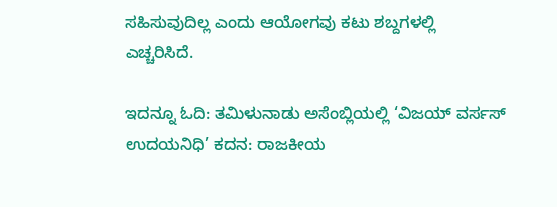ಸಹಿಸುವುದಿಲ್ಲ ಎಂದು ಆಯೋಗವು ಕಟು ಶಬ್ದಗಳಲ್ಲಿ ಎಚ್ಚರಿಸಿದೆ.

ಇದನ್ನೂ ಓದಿ: ತಮಿಳುನಾಡು ಅಸೆಂಬ್ಲಿಯಲ್ಲಿ ‘ವಿಜಯ್ ವರ್ಸಸ್ ಉದಯನಿಧಿ’ ಕದನ: ರಾಜಕೀಯ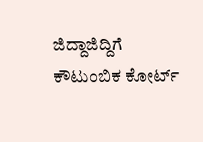ಜಿದ್ದಾಜಿದ್ದಿಗೆ ಕೌಟುಂಬಿಕ ಕೋರ್ಟ್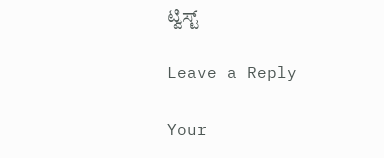ಟ್ವಿಸ್ಟ್

Leave a Reply

Your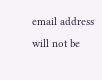email address will not be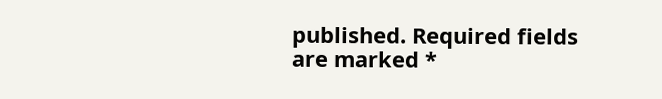published. Required fields are marked *